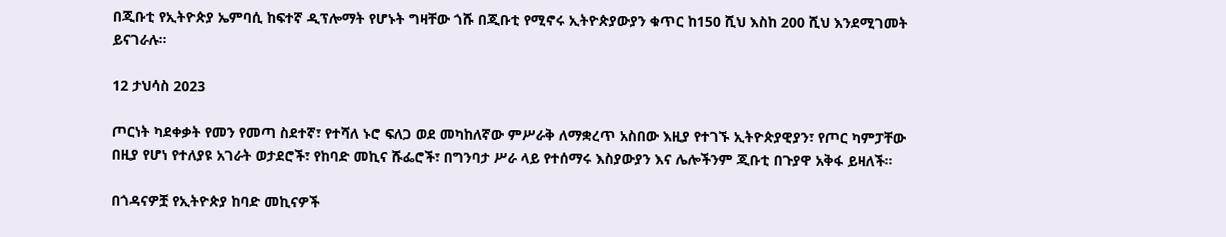በጂቡቲ የኢትዮጵያ ኤምባሲ ከፍተኛ ዲፕሎማት የሆኑት ግዛቸው ጎሹ በጂቡቲ የሚኖሩ ኢትዮጵያውያን ቁጥር ከ150 ሺህ እስከ 200 ሺህ እንደሚገመት ይናገራሉ።

12 ታህሳስ 2023

ጦርነት ካደቀቃት የመን የመጣ ስደተኛ፣ የተሻለ ኑሮ ፍለጋ ወደ መካከለኛው ምሥራቅ ለማቋረጥ አስበው እዚያ የተገኙ ኢትዮጵያዊያን፣ የጦር ካምፓቸው በዚያ የሆነ የተለያዩ አገራት ወታደሮች፣ የከባድ መኪና ሹፌሮች፣ በግንባታ ሥራ ላይ የተሰማሩ እስያውያን እና ሌሎችንም ጂቡቲ በጉያዋ አቅፋ ይዛለች።

በጎዳናዎቿ የኢትዮጵያ ከባድ መኪናዎች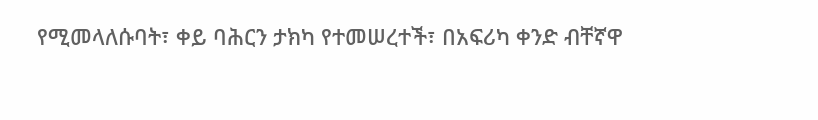የሚመላለሱባት፣ ቀይ ባሕርን ታክካ የተመሠረተች፣ በአፍሪካ ቀንድ ብቸኛዋ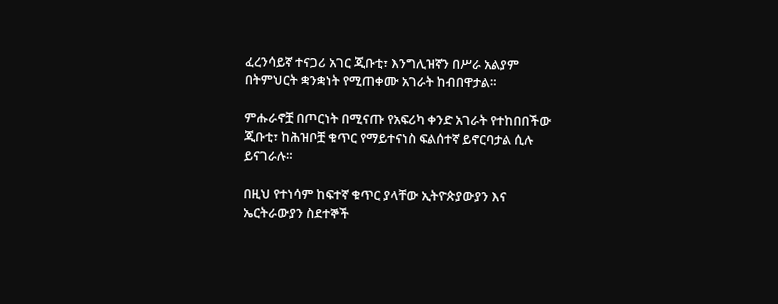ፈረንሳይኛ ተናጋሪ አገር ጂቡቲ፣ እንግሊዝኛን በሥራ አልያም በትምህርት ቋንቋነት የሚጠቀሙ አገራት ከብበዋታል።

ምሑራኖቿ በጦርነት በሚናጡ የአፍሪካ ቀንድ አገራት የተከበበችው ጂቡቲ፣ ከሕዝቦቿ ቁጥር የማይተናነስ ፍልሰተኛ ይኖርባታል ሲሉ ይናገራሉ።

በዚህ የተነሳም ከፍተኛ ቁጥር ያላቸው ኢትዮጵያውያን እና ኤርትራውያን ስደተኞች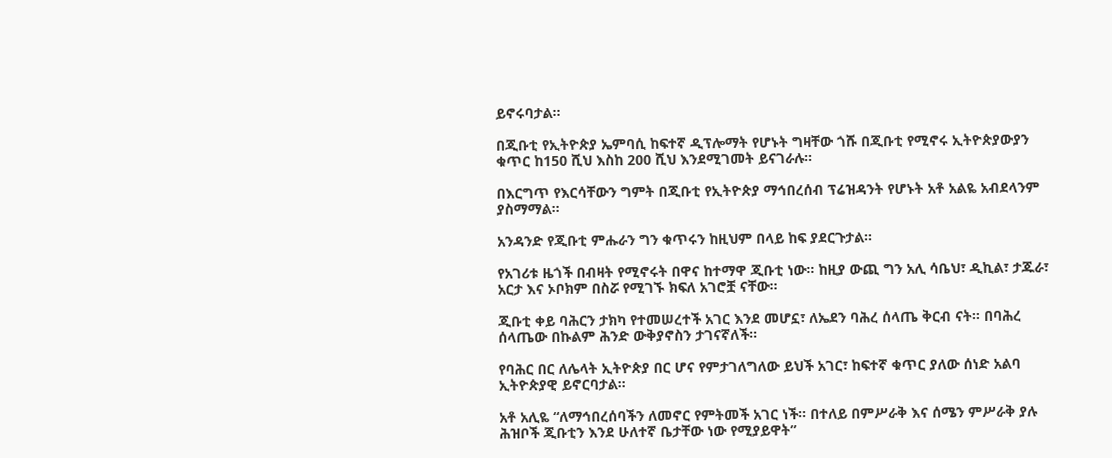ይኖሩባታል።

በጂቡቲ የኢትዮጵያ ኤምባሲ ከፍተኛ ዲፕሎማት የሆኑት ግዛቸው ጎሹ በጂቡቲ የሚኖሩ ኢትዮጵያውያን ቁጥር ከ150 ሺህ እስከ 200 ሺህ እንደሚገመት ይናገራሉ።

በእርግጥ የእርሳቸውን ግምት በጂቡቲ የኢትዮጵያ ማኅበረሰብ ፕሬዝዳንት የሆኑት አቶ አልዬ አብደላንም ያስማማል።

አንዳንድ የጂቡቲ ምሑራን ግን ቁጥሩን ከዚህም በላይ ከፍ ያደርጉታል።

የአገሪቱ ዜጎች በብዛት የሚኖሩት በዋና ከተማዋ ጂቡቲ ነው። ከዚያ ውጪ ግን አሊ ሳቤህ፣ ዲኪል፣ ታጁራ፣ አርታ እና ኦቦክም በስሯ የሚገኙ ክፍለ አገሮቿ ናቸው።

ጂቡቲ ቀይ ባሕርን ታክካ የተመሠረተች አገር እንደ መሆኗ፣ ለኤደን ባሕረ ሰላጤ ቅርብ ናት። በባሕረ ሰላጤው በኩልም ሕንድ ውቅያኖስን ታገናኛለች።

የባሕር በር ለሌላት ኢትዮጵያ በር ሆና የምታገለግለው ይህች አገር፣ ከፍተኛ ቁጥር ያለው ሰነድ አልባ ኢትዮጵያዊ ይኖርባታል።

አቶ አሊዬ “ለማኅበረሰባችን ለመኖር የምትመች አገር ነች። በተለይ በምሥራቅ እና ሰሜን ምሥራቅ ያሉ ሕዝቦች ጂቡቲን እንደ ሁለተኛ ቤታቸው ነው የሚያይዋት”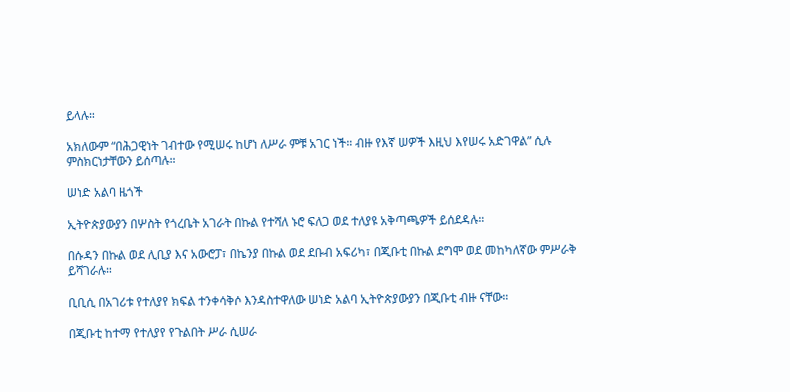ይላሉ።

አክለውም “በሕጋዊነት ገብተው የሚሠሩ ከሆነ ለሥራ ምቹ አገር ነች። ብዙ የእኛ ሠዎች እዚህ እየሠሩ አድገዋል” ሲሉ ምስክርነታቸውን ይሰጣሉ።

ሠነድ አልባ ዜጎች

ኢትዮጵያውያን በሦስት የጎረቤት አገራት በኩል የተሻለ ኑሮ ፍለጋ ወደ ተለያዩ አቅጣጫዎች ይሰደዳሉ።

በሱዳን በኩል ወደ ሊቢያ እና አውሮፓ፣ በኬንያ በኩል ወደ ደቡብ አፍሪካ፣ በጂቡቲ በኩል ደግሞ ወደ መከካለኛው ምሥራቅ ይሻገራሉ።

ቢቢሲ በአገሪቱ የተለያየ ክፍል ተንቀሳቅሶ እንዳስተዋለው ሠነድ አልባ ኢትዮጵያውያን በጂቡቲ ብዙ ናቸው።

በጂቡቲ ከተማ የተለያየ የጉልበት ሥራ ሲሠራ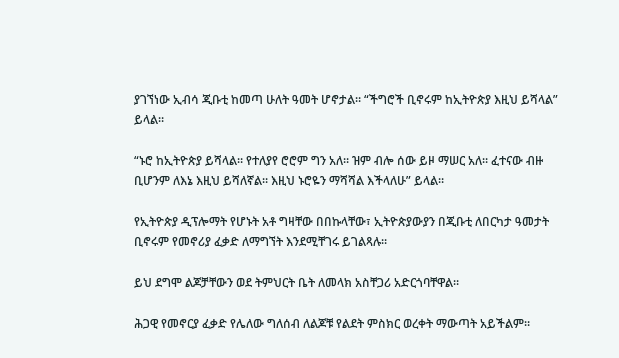ያገኘነው ኢብሳ ጂቡቲ ከመጣ ሁለት ዓመት ሆኖታል። “ችግሮች ቢኖሩም ከኢትዮጵያ እዚህ ይሻላል” ይላል።

“ኑሮ ከኢትዮጵያ ይሻላል። የተለያየ ሮሮም ግን አለ። ዝም ብሎ ሰው ይዞ ማሠር አለ። ፈተናው ብዙ ቢሆንም ለእኔ እዚህ ይሻለኛል። እዚህ ኑሮዬን ማሻሻል እችላለሁ” ይላል።

የኢትዮጵያ ዲፕሎማት የሆኑት አቶ ግዛቸው በበኩላቸው፣ ኢትዮጵያውያን በጂቡቲ ለበርካታ ዓመታት ቢኖሩም የመኖሪያ ፈቃድ ለማግኘት እንደሚቸገሩ ይገልጻሉ።

ይህ ደግሞ ልጆቻቸውን ወደ ትምህርት ቤት ለመላክ አስቸጋሪ አድርጎባቸዋል።

ሕጋዊ የመኖርያ ፈቃድ የሌለው ግለሰብ ለልጆቹ የልደት ምስክር ወረቀት ማውጣት አይችልም።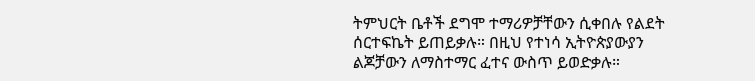ትምህርት ቤቶች ደግሞ ተማሪዎቻቸውን ሲቀበሉ የልደት ሰርተፍኬት ይጠይቃሉ። በዚህ የተነሳ ኢትዮጵያውያን ልጆቻውን ለማስተማር ፈተና ውስጥ ይወድቃሉ።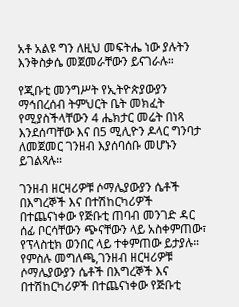አቶ አልዩ ግን ለዚህ መፍትሔ ነው ያሉትን እንቅስቃሴ መጀመራቸውን ይናገራሉ።

የጂቡቲ መንግሥት የኢትዮጵያውያን ማኅበረሰብ ትምህርት ቤት መክፈት የሚያስችላቸውን 4 ሔክታር መሬት በነጻ እንደሰጣቸው እና በ5 ሚሊዮን ዶላር ግንባታ ለመጀመር ገንዘብ እያሰባሰቡ መሆኑን ይገልጻሉ።

ገንዘብ ዘርዛሪዎቹ ሶማሌያውያን ሴቶች በእግረኞች እና በተሽከርካሪዎች በተጨናነቀው የጅቡቲ ጠባብ መንገድ ዳር ሰፊ ቦርሳቸውን ጭናቸውን ላይ አስቀምጠው፣ የፕላስቲክ ወንበር ላይ ተቀምጠው ይታያሉ።
የምስሉ መግለጫ,ገንዘብ ዘርዛሪዎቹ ሶማሌያውያን ሴቶች በእግረኞች እና በተሽከርካሪዎች በተጨናነቀው የጅቡቲ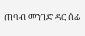ጠባብ መንገድ ዳር ሰፊ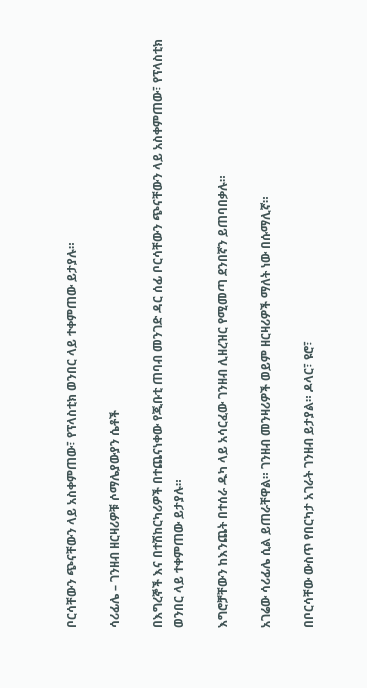ቦርሳቸውን ጭናቸውን ላይ አስቀምጠው፣ የፕላስቲክ ወንበር ላይ ተቀምጠው ይታያሉ።

ሳሪፊሌ – ገንዘብ ዘርዛሪዎቹ ሶማሌያውያን ሴቶች

በእግረኞች እና በተሽከርካሪዎች በተጨናነቀው የጂቡቲ ጠባብ መንገድ ዳር ሰፊ ቦርሳቸውን ጭናቸውን ላይ አስቀምጠው፣ የፕላስቲክ ወንበር ላይ ተቀምጠው ይታያሉ።

እግሮቻቸውን ከእንጨት በተሰራ ዱካ ላይ አሳርፈው ገንዘብ ሊዘረዝር የሚመጣ ደንበኛን ይጠባበቃሉ።

አገሬው ሳሪፊሌ ሲል ይጠራቸዋል። ገንዘብ መንዛሪዎች ወይም ዘርዛሪዎች ማለት ነው በሱማሊኛ።

በቦርሳቸው ውስጥ የበርካታ አገራት ገንዘብ ይታያል። ዶላር፣ ዩሮ፣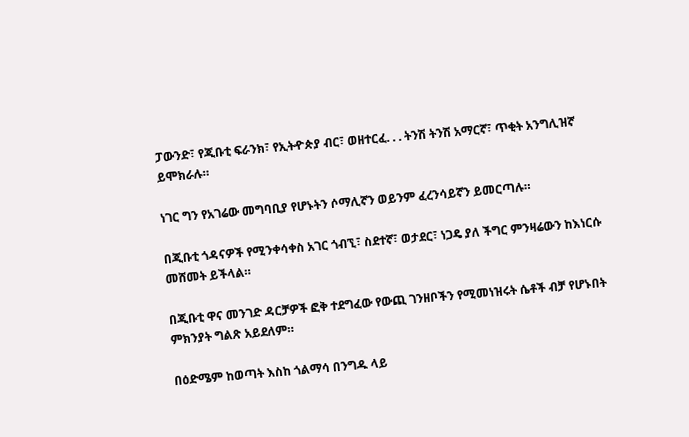ፓውንድ፣ የጂቡቲ ፍራንክ፣ የኢትዯጵያ ብር፣ ወዘተርፈ. . . ትንሽ ትንሽ አማርኛ፣ ጥቂት አንግሊዝኛ ይሞክራሉ።

ነገር ግን የአገሬው መግባቢያ የሆኑትን ሶማሊኛን ወይንም ፈረንሳይኛን ይመርጣሉ።

በጂቡቲ ጎዳናዎች የሚንቀሳቀስ አገር ጎብኚ፣ ስደተኛ፣ ወታደር፣ ነጋዴ ያለ ችግር ምንዛሬውን ከእነርሱ መሸመት ይችላል።

በጂቡቲ ዋና መንገድ ዳርቻዎች ፎቅ ተደግፈው የውጪ ገንዘቦችን የሚመነዝሩት ሴቶች ብቻ የሆኑበት ምክንያት ግልጽ አይደለም።

በዕድሜም ከወጣት እስከ ጎልማሳ በንግዱ ላይ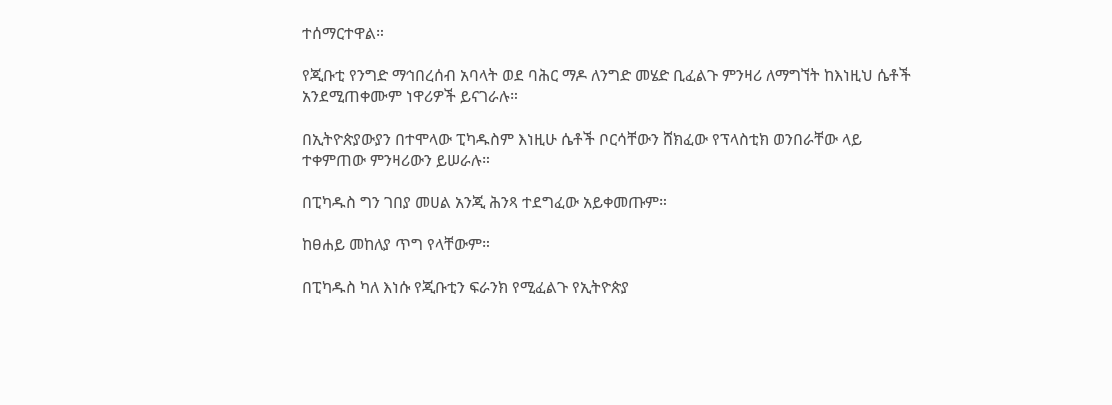ተሰማርተዋል።

የጂቡቲ የንግድ ማኅበረሰብ አባላት ወደ ባሕር ማዶ ለንግድ መሄድ ቢፈልጉ ምንዛሪ ለማግኘት ከእነዚህ ሴቶች አንደሚጠቀሙም ነዋሪዎች ይናገራሉ።

በኢትዮጵያውያን በተሞላው ፒካዱስም እነዚሁ ሴቶች ቦርሳቸውን ሸክፈው የፕላስቲክ ወንበራቸው ላይ ተቀምጠው ምንዛሪውን ይሠራሉ።

በፒካዱስ ግን ገበያ መሀል አንጂ ሕንጻ ተደግፈው አይቀመጡም።

ከፀሐይ መከለያ ጥግ የላቸውም።

በፒካዱስ ካለ እነሱ የጂቡቲን ፍራንክ የሚፈልጉ የኢትዮጵያ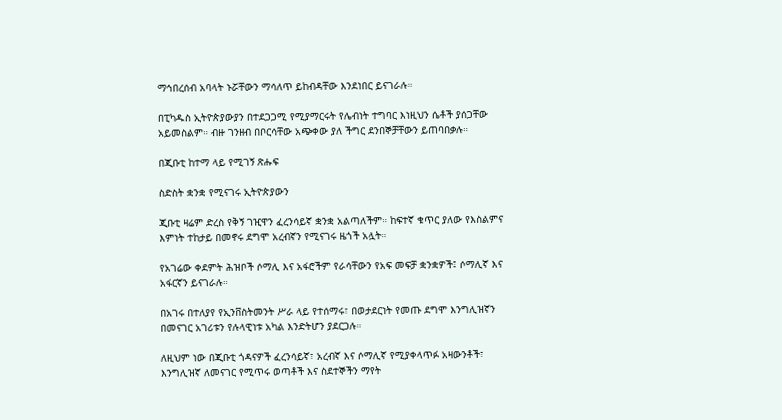ማኅበረሰብ አባላት ኑሯቸውን ማሳለጥ ይከብዳቸው እንደነበር ይናገራሉ።

በፒካዱስ ኢትዮጵያውያን በተደጋጋሚ የሚያማርሩት የሌብነት ተግባር እነዚህን ሴቶች ያሰጋቸው አይመስልም። ብዙ ገንዘብ በቦርሳቸው አጭቀው ያለ ችግር ደንበኞቻቸውን ይጠባበቃሉ።

በጂቡቲ ከተማ ላይ የሚገኝ ጽሑፍ

ስድስት ቋንቋ የሚናገሩ ኢትዮጵያውን

ጂቡቲ ዛሬም ድረስ የቅኝ ገዢዋን ፈረንሳይኛ ቋንቋ አልጣለችም። ከፍተኛ ቁጥር ያለው የእስልምና እምነት ተከታይ በመኖሩ ደግሞ አረብኛን የሚናገሩ ዜጎች አሏት።

የአገሬው ቀደምት ሕዝቦች ሶማሊ እና አፋሮችም የራሳቸውን የአፍ መፍቻ ቋንቋዎች፤ ሶማሊኛ እና አፋርኛን ይናገራሉ።

በአገሩ በተለያየ የኢንቨስትመንት ሥራ ላይ የተሰማሩ፣ በወታደርነት የመጡ ደግሞ እንግሊዝኛን በመናገር አገሪቱን የሉላዊነቱ አካል እንድትሆን ያደርጋሉ።

ለዚህም ነው በጂቡቲ ጎዳናዎች ፈረንሳይኛ፣ አረብኛ እና ሶማሊኛ የሚያቀላጥፉ አዛውንቶች፣ እንግሊዝኛ ለመናገር የሚጥሩ ወጣቶች እና ስደተኞችን ማየት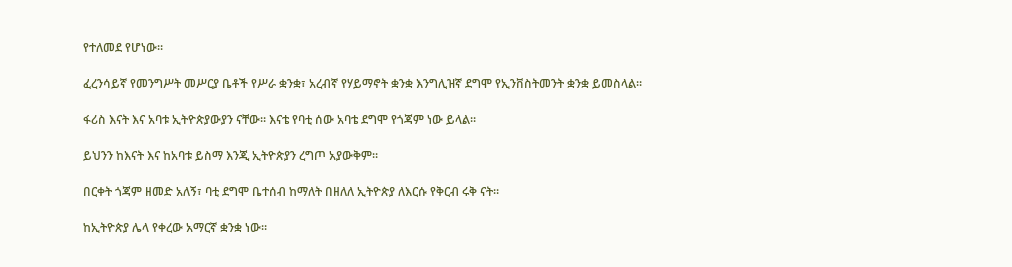የተለመደ የሆነው።

ፈረንሳይኛ የመንግሥት መሥርያ ቤቶች የሥራ ቋንቋ፣ አረብኛ የሃይማኖት ቋንቋ እንግሊዝኛ ደግሞ የኢንቨስትመንት ቋንቋ ይመስላል።

ፋሪስ እናት እና አባቱ ኢትዮጵያውያን ናቸው። እናቴ የባቲ ሰው አባቴ ደግሞ የጎጃም ነው ይላል።

ይህንን ከእናት እና ከአባቱ ይስማ እንጂ ኢትዮጵያን ረግጦ አያውቅም።

በርቀት ጎጃም ዘመድ አለኝ፣ ባቲ ደግሞ ቤተሰብ ከማለት በዘለለ ኢትዮጵያ ለእርሱ የቅርብ ሩቅ ናት።

ከኢትዮጵያ ሌላ የቀረው አማርኛ ቋንቋ ነው።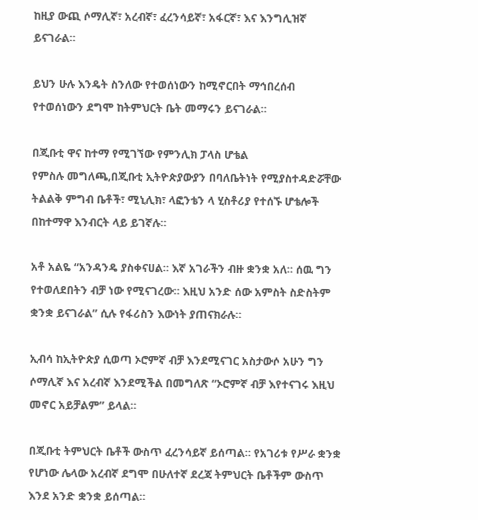ከዚያ ውጪ ሶማሊኛ፣ አረብኛ፣ ፈረንሳይኛ፣ አፋርኛ፣ እና እንግሊዝኛ ይናገራል።

ይህን ሁሉ እንዴት ስንለው የተወሰነውን ከሚኖርበት ማኅበረሰብ የተወሰነውን ደግሞ ከትምህርት ቤት መማሩን ይናገራል።

በጂቡቲ ዋና ከተማ የሚገኘው የምንሊክ ፓላስ ሆቴል
የምስሉ መግለጫ,በጂቡቲ ኢትዮጵያውያን በባለቤትነት የሚያስተዳድሯቸው ትልልቅ ምግብ ቤቶች፣ ሚኒሊክ፣ ላፎንቴን ላ ሂስቶሪያ የተሰኙ ሆቴሎች በከተማዋ እንብርት ላይ ይገኛሉ።

አቶ አልዬ “አንዳንዴ ያስቀናሀል። እኛ አገራችን ብዙ ቋንቋ አለ። ሰዉ ግን የተወለደበትን ብቻ ነው የሚናገረው። እዚህ አንድ ሰው አምስት ስድስትም ቋንቋ ይናገራል” ሲሉ የፋሪስን እውነት ያጠናክራሉ።

ኢብሳ ከኢትዮጵያ ሲወጣ ኦሮምኛ ብቻ እንደሚናገር አስታውሶ አሁን ግን ሶማሊኛ እና አረብኛ እንደሚችል በመግለጽ “ኦሮምኛ ብቻ እየተናገሩ እዚህ መኖር አይቻልም” ይላል።

በጂቡቲ ትምህርት ቤቶች ውስጥ ፈረንሳይኛ ይሰጣል። የአገሪቱ የሥራ ቋንቋ የሆነው ሌላው አረብኛ ደግሞ በሁለተኛ ደረጃ ትምህርት ቤቶችም ውስጥ እንደ አንድ ቋንቋ ይሰጣል።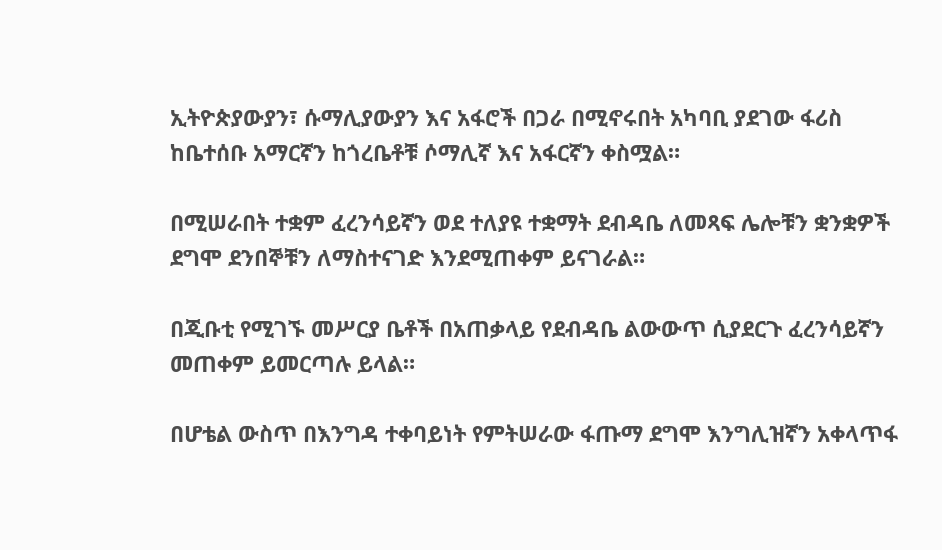ኢትዮጵያውያን፣ ሱማሊያውያን እና አፋሮች በጋራ በሚኖሩበት አካባቢ ያደገው ፋሪስ ከቤተሰቡ አማርኛን ከጎረቤቶቹ ሶማሊኛ እና አፋርኛን ቀስሟል።

በሚሠራበት ተቋም ፈረንሳይኛን ወደ ተለያዩ ተቋማት ደብዳቤ ለመጻፍ ሌሎቹን ቋንቋዎች ደግሞ ደንበኞቹን ለማስተናገድ እንደሚጠቀም ይናገራል።

በጂቡቲ የሚገኙ መሥርያ ቤቶች በአጠቃላይ የደብዳቤ ልውውጥ ሲያደርጉ ፈረንሳይኛን መጠቀም ይመርጣሉ ይላል።

በሆቴል ውስጥ በእንግዳ ተቀባይነት የምትሠራው ፋጡማ ደግሞ እንግሊዝኛን አቀላጥፋ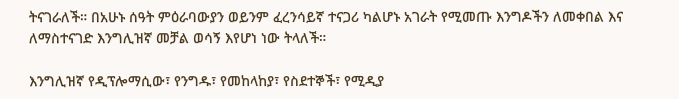ትናገራለች። በአሁኑ ሰዓት ምዕራባውያን ወይንም ፈረንሳይኛ ተናጋሪ ካልሆኑ አገራት የሚመጡ እንግዶችን ለመቀበል እና ለማስተናገድ እንግሊዝኛ መቻል ወሳኝ እየሆነ ነው ትላለች።

እንግሊዝኛ የዲፕሎማሲው፣ የንግዱ፣ የመከላከያ፣ የስደተኞች፣ የሚዲያ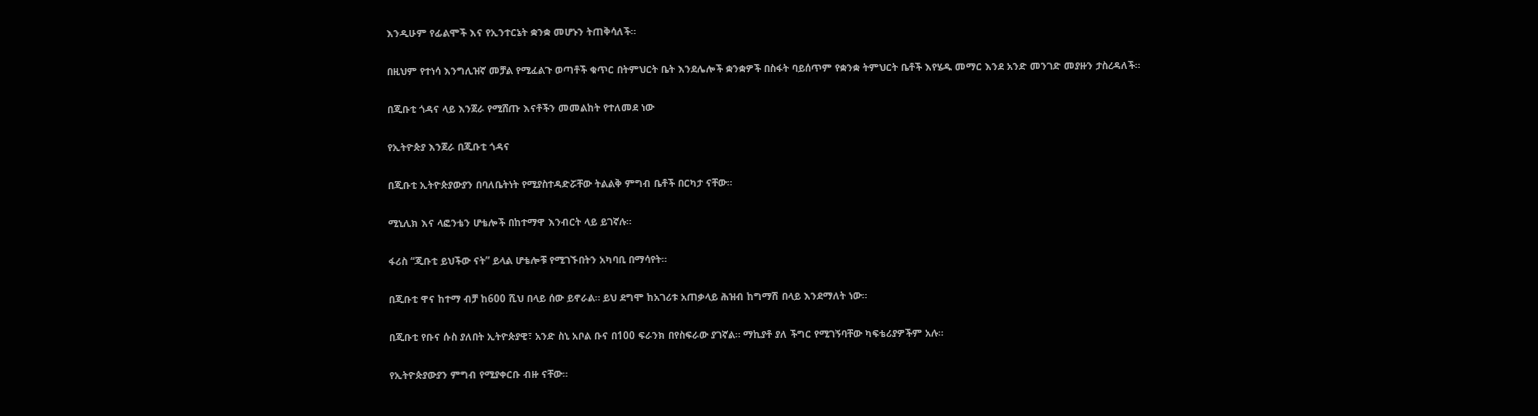እንዲሁም የፊልሞች እና የኢንተርኔት ቋንቋ መሆኑን ትጠቅሳለች።

በዚህም የተነሳ እንግሊዝኛ መቻል የሚፈልጉ ወጣቶች ቁጥር በትምህርት ቤት እንደሌሎች ቋንቋዎች በስፋት ባይሰጥም የቋንቋ ትምህርት ቤቶች እየሄዱ መማር እንደ አንድ መንገድ መያዙን ታስረዳለች።

በጂቡቲ ጎዳና ላይ እንጀራ የሚሸጡ እናቶችን መመልከት የተለመደ ነው

የኢትዮጵያ እንጀራ በጂቡቲ ጎዳና

በጂቡቲ ኢትዮጵያውያን በባለቤትነት የሚያስተዳድሯቸው ትልልቅ ምግብ ቤቶች በርካታ ናቸው።

ሚኒሊክ እና ላፎንቴን ሆቴሎች በከተማዋ እንብርት ላይ ይገኛሉ።

ፋሪስ “ጂቡቲ ይህችው ናት” ይላል ሆቴሎቹ የሚገኙበትን አካባቢ በማሳየት።

በጂቡቲ ዋና ከተማ ብቻ ከ600 ሺህ በላይ ሰው ይኖራል። ይህ ደግሞ ከአገሪቱ አጠቃላይ ሕዝብ ከግማሽ በላይ እንደማለት ነው።

በጂቡቲ የቡና ሱስ ያለበት ኢትዮጵያዊ፣ አንድ ስኒ አቦል ቡና በ100 ፍራንክ በየስፍራው ያገኛል። ማኪያቶ ያለ ችግር የሚገኝባቸው ካፍቴሪያዎችም አሉ።

የኢትዮጵያውያን ምግብ የሚያቀርቡ ብዙ ናቸው።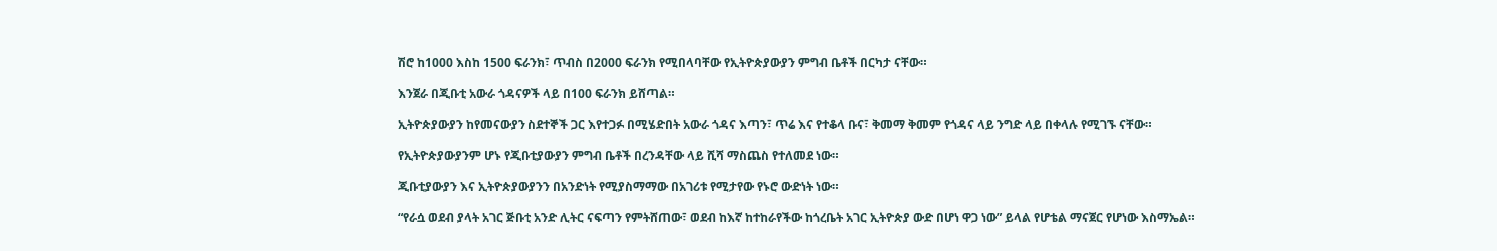ሽሮ ከ1000 እስከ 1500 ፍራንክ፣ ጥብስ በ2000 ፍራንክ የሚበላባቸው የኢትዮጵያውያን ምግብ ቤቶች በርካታ ናቸው።

እንጀራ በጂቡቲ አውራ ጎዳናዎች ላይ በ100 ፍራንክ ይሸጣል።

ኢትዮጵያውያን ከየመናውያን ስደተኞች ጋር እየተጋፉ በሚሄድበት አውራ ጎዳና እጣን፣ ጥሬ እና የተቆላ ቡና፣ ቅመማ ቅመም የጎዳና ላይ ንግድ ላይ በቀላሉ የሚገኙ ናቸው።

የኢትዮጵያውያንም ሆኑ የጂቡቲያውያን ምግብ ቤቶች በረንዳቸው ላይ ሺሻ ማስጨስ የተለመደ ነው።

ጂቡቲያውያን እና ኢትዮጵያውያንን በአንድነት የሚያስማማው በአገሪቱ የሚታየው የኑሮ ውድነት ነው።

“የራሷ ወደብ ያላት አገር ጅቡቲ አንድ ሊትር ናፍጣን የምትሸጠው፣ ወደብ ከእኛ ከተከራየችው ከጎረቤት አገር ኢትዮጵያ ውድ በሆነ ዋጋ ነው” ይላል የሆቴል ማናጀር የሆነው እስማኤል።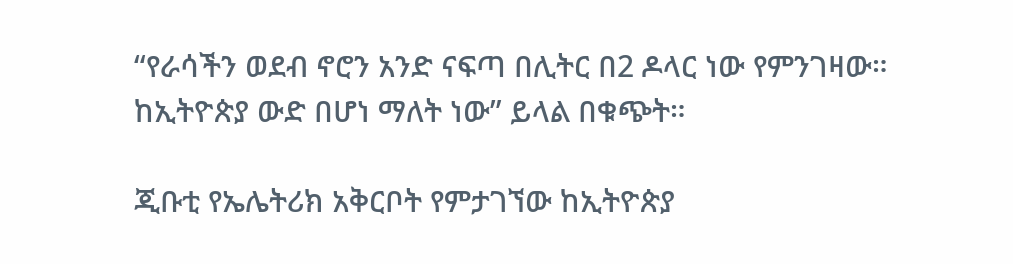“የራሳችን ወደብ ኖሮን አንድ ናፍጣ በሊትር በ2 ዶላር ነው የምንገዛው። ከኢትዮጵያ ውድ በሆነ ማለት ነው” ይላል በቁጭት።

ጂቡቲ የኤሌትሪክ አቅርቦት የምታገኘው ከኢትዮጵያ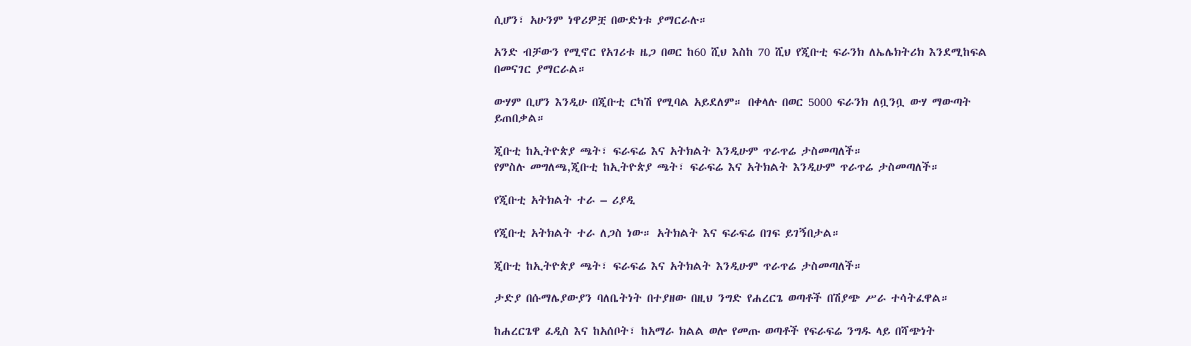ሲሆን፣ አሁንም ነዋሪዎቿ በውድነቱ ያማርራሉ።

አንድ ብቻውን የሚኖር የአገሪቱ ዜጋ በወር ከ60 ሺህ እስከ 70 ሺህ የጂቡቲ ፍራንክ ለኤሌክትሪክ እንደሚከፍል በመናገር ያማርራል።

ውሃም ቢሆን እንዲሁ በጂቡቲ ርካሽ የሚባል አይደለም። በቀላሉ በወር 5000 ፍራንክ ለቧንቧ ውሃ ማውጣት ይጠበቃል።

ጂቡቲ ከኢትዮጵያ ጫት፣ ፍራፍሬ እና አትክልት እንዲሁም ጥራጥሬ ታስመጣለች።
የምስሉ መግለጫ,ጂቡቲ ከኢትዮጵያ ጫት፣ ፍራፍሬ እና አትክልት እንዲሁም ጥራጥሬ ታስመጣለች።

የጂቡቲ አትክልት ተራ – ሪያዲ

የጂቡቲ አትክልት ተራ ለጋስ ነው። አትክልት እና ፍራፍሬ በገፍ ይገኝበታል።

ጂቡቲ ከኢትዮጵያ ጫት፣ ፍራፍሬ እና አትክልት እንዲሁም ጥራጥሬ ታስመጣለች።

ታድያ በሱማሌያውያን ባለቤትነት በተያዘው በዚህ ንግድ የሐረርጌ ወጣቶች በሽያጭ ሥራ ተሳትፈዋል።

ከሐረርጌዋ ፈዲስ እና ከአሰቦት፣ ከአማራ ክልል ወሎ የመጡ ወጣቶች የፍራፍሬ ንግዱ ላይ በሻጭነት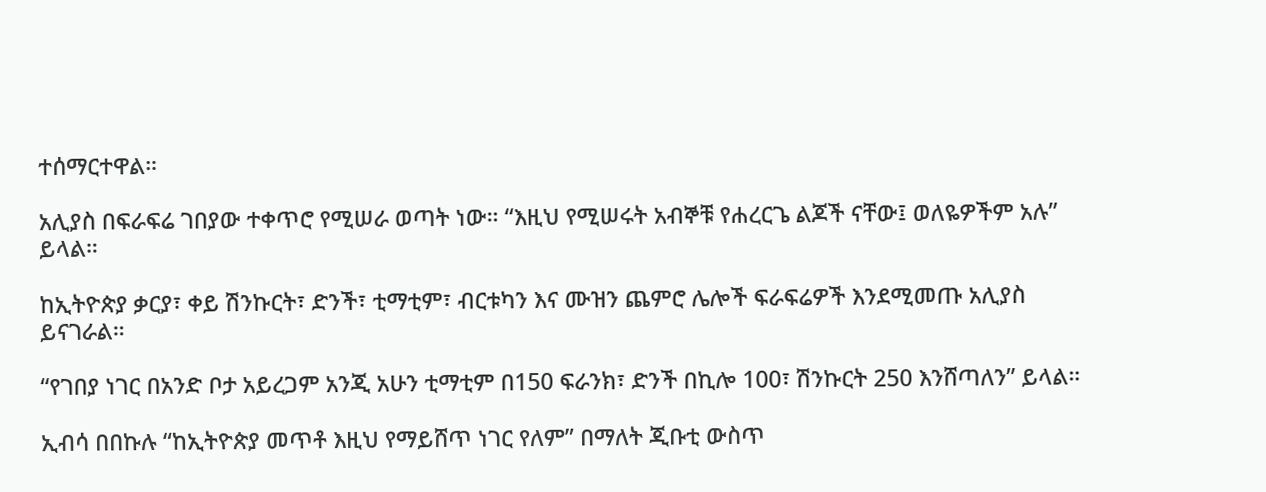ተሰማርተዋል።

አሊያስ በፍራፍሬ ገበያው ተቀጥሮ የሚሠራ ወጣት ነው። “እዚህ የሚሠሩት አብኞቹ የሐረርጌ ልጆች ናቸው፤ ወለዬዎችም አሉ” ይላል።

ከኢትዮጵያ ቃርያ፣ ቀይ ሽንኩርት፣ ድንች፣ ቲማቲም፣ ብርቱካን እና ሙዝን ጨምሮ ሌሎች ፍራፍሬዎች እንደሚመጡ አሊያስ ይናገራል።

“የገበያ ነገር በአንድ ቦታ አይረጋም አንጂ አሁን ቲማቲም በ150 ፍራንክ፣ ድንች በኪሎ 100፣ ሽንኩርት 250 እንሸጣለን” ይላል።

ኢብሳ በበኩሉ “ከኢትዮጵያ መጥቶ እዚህ የማይሸጥ ነገር የለም” በማለት ጂቡቲ ውስጥ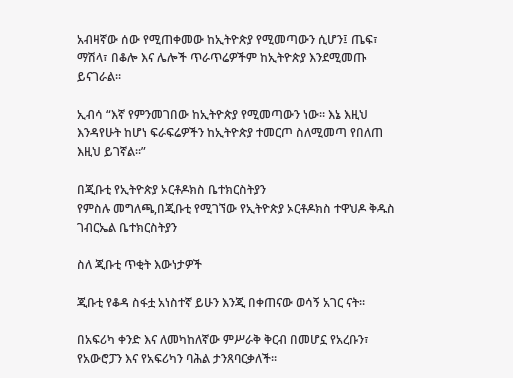አብዛኛው ሰው የሚጠቀመው ከኢትዮጵያ የሚመጣውን ሲሆን፤ ጤፍ፣ ማሽላ፣ በቆሎ እና ሌሎች ጥራጥሬዎችም ከኢትዮጵያ እንደሚመጡ ይናገራል።

ኢብሳ “እኛ የምንመገበው ከኢትዮጵያ የሚመጣውን ነው። እኔ እዚህ እንዳየሁት ከሆነ ፍራፍሬዎችን ከኢትዮጵያ ተመርጦ ስለሚመጣ የበለጠ እዚህ ይገኛል።”

በጂቡቲ የኢትዮጵያ ኦርቶዶክስ ቤተክርስትያን
የምስሉ መግለጫ,በጂቡቲ የሚገኘው የኢትዮጵያ ኦርቶዶክስ ተዋህዶ ቅዱስ ገብርኤል ቤተክርስትያን

ስለ ጂቡቲ ጥቂት እውነታዎች

ጂቡቲ የቆዳ ስፋቷ አነስተኛ ይሁን እንጂ በቀጠናው ወሳኝ አገር ናት።

በአፍሪካ ቀንድ እና ለመካከለኛው ምሥራቅ ቅርብ በመሆኗ የአረቡን፣ የአውሮፓን እና የአፍሪካን ባሕል ታንጸባርቃለች።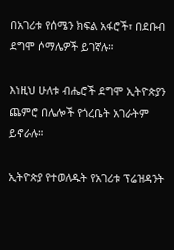በአገሪቱ የሰሜን ክፍል አፋሮች፣ በደቡብ ደግሞ ሶማሌዎች ይገኛሉ።

እነዚህ ሁለቱ ብሔሮች ደግሞ ኢትዮጵያን ጨምሮ በሌሎች የጎረቤት አገራትም ይኖራሉ።

ኢትዮጵያ የተወለዱት የአገሪቱ ፕሬዝዳንት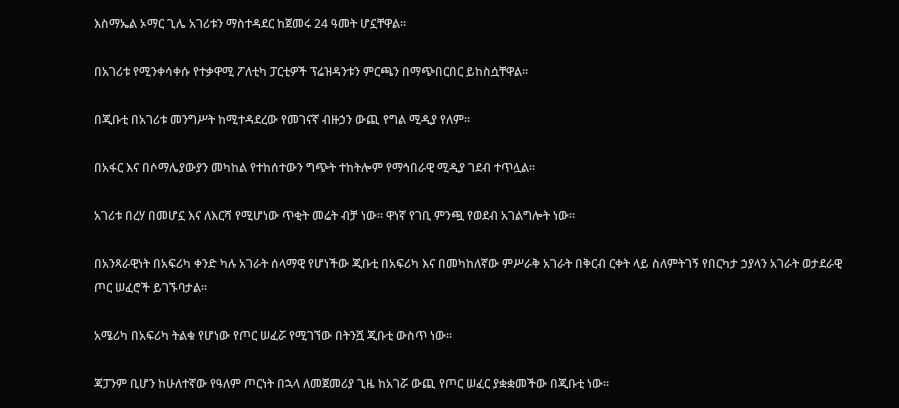እስማኤል ኦማር ጊሌ አገሪቱን ማስተዳደር ከጀመሩ 24 ዓመት ሆኗቸዋል።

በአገሪቱ የሚንቀሳቀሱ የተቃዋሚ ፖለቲካ ፓርቲዎች ፕሬዝዳንቱን ምርጫን በማጭበርበር ይከስሷቸዋል።

በጂቡቲ በአገሪቱ መንግሥት ከሚተዳደረው የመገናኛ ብዙኃን ውጪ የግል ሚዲያ የለም።

በአፋር እና በሶማሌያውያን መካከል የተከሰተውን ግጭት ተከትሎም የማኅበራዊ ሚዲያ ገደብ ተጥሏል።

አገሪቱ በረሃ በመሆኗ እና ለእርሻ የሚሆነው ጥቂት መሬት ብቻ ነው። ዋነኛ የገቢ ምንጯ የወደብ አገልግሎት ነው።

በአንጻራዊነት በአፍሪካ ቀንድ ካሉ አገራት ሰላማዊ የሆነችው ጂቡቲ በአፍሪካ እና በመካከለኛው ምሥራቅ አገራት በቅርብ ርቀት ላይ ስለምትገኝ የበርካታ ኃያላን አገራት ወታደራዊ ጦር ሠፈሮች ይገኙባታል።

አሜሪካ በአፍሪካ ትልቁ የሆነው የጦር ሠፈሯ የሚገኘው በትንሿ ጂቡቲ ውስጥ ነው።

ጃፓንም ቢሆን ከሁለተኛው የዓለም ጦርነት በኋላ ለመጀመሪያ ጊዜ ከአገሯ ውጪ የጦር ሠፈር ያቋቋመችው በጂቡቲ ነው።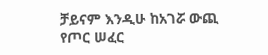ቻይናም እንዲሁ ከአገሯ ውጪ የጦር ሠፈር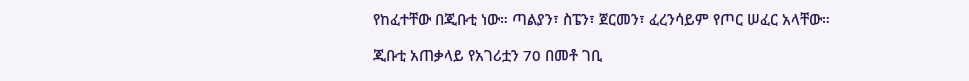የከፈተቸው በጂቡቲ ነው። ጣልያን፣ ስፔን፣ ጀርመን፣ ፈረንሳይም የጦር ሠፈር አላቸው።

ጂቡቲ አጠቃላይ የአገሪቷን 70 በመቶ ገቢ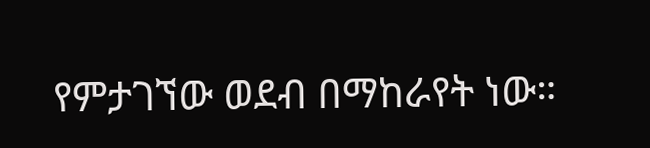የምታገኘው ወደብ በማከራየት ነው።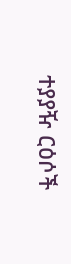ተያያዥ ርዕሶች